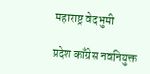महाराष्ट्र वेदभुमी

प्रदेश काँग्रेस नवनियुक्त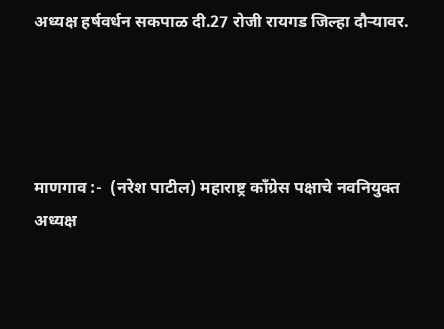अध्यक्ष हर्षवर्धन सकपाळ दी.27 रोजी रायगड जिल्हा दौऱ्यावर.




माणगाव :-  (नरेश पाटील) महाराष्ट्र काँग्रेस पक्षाचे नवनियुक्त अध्यक्ष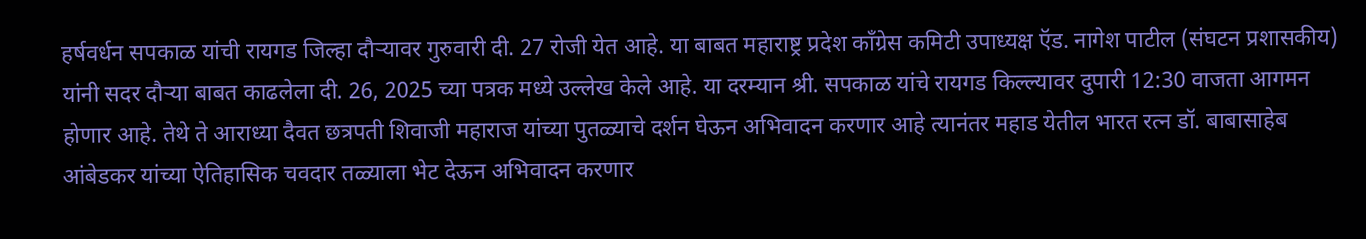हर्षवर्धन सपकाळ यांची रायगड जिल्हा दौऱ्यावर गुरुवारी दी. 27 रोजी येत आहे. या बाबत महाराष्ट्र प्रदेश काँग्रेस कमिटी उपाध्यक्ष ऍड. नागेश पाटील (संघटन प्रशासकीय) यांनी सदर दौऱ्या बाबत काढलेला दी. 26, 2025 च्या पत्रक मध्ये उल्लेख केले आहे. या दरम्यान श्री. सपकाळ यांचे रायगड किल्ल्यावर दुपारी 12:30 वाजता आगमन होणार आहे. तेथे ते आराध्या दैवत छत्रपती शिवाजी महाराज यांच्या पुतळ्याचे दर्शन घेऊन अभिवादन करणार आहे त्यानंतर महाड येतील भारत रत्न डॉ. बाबासाहेब आंबेडकर यांच्या ऐतिहासिक चवदार तळ्याला भेट देऊन अभिवादन करणार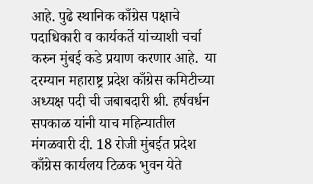आहे. पुढे स्थानिक काँग्रेस पक्षाचे पदाधिकारी व कार्यकर्ते यांच्याशी चर्चा करुन मुंबई कडे प्रयाण करणार आहे.  या दरम्यान महाराष्ट्र प्रदेश काँग्रेस कमिटीच्या अध्यक्ष पदी ची जबाबदारी श्री. हर्षवर्धन सपकाळ यांनी याच महिन्यातील मंगळवारी दी. 18 रोजी मुंबईत प्रदेश काँग्रेस कार्यलय टिळक भुवन येते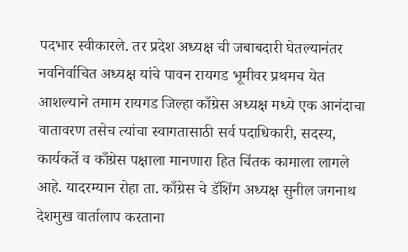पदभार स्वीकारले. तर प्रदेश अध्यक्ष ची जबाबदारी घेतल्यानंतर नवनिर्वाचित अध्यक्ष यांचे पावन रायगड भूमीवर प्रथमच येत आशल्याने तमाम रायगड जिल्हा काँग्रेस अध्यक्ष मध्ये एक आनंदाचा वातावरण तसेच त्यांचा स्वागतासाठी सर्व पदाधिकारी, सदस्य, कार्यकर्ते व काँग्रेस पक्षाला मानणारा हित चिंतक कामाला लागले आहे. यादरम्यान रोहा ता. काँग्रेस चे डॅशिंग अध्यक्ष सुनील जगनाथ देशमुख वार्तालाप करताना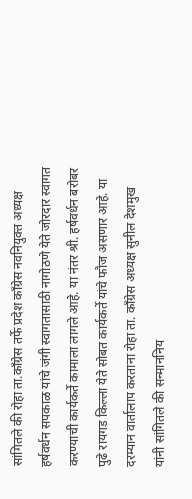सांगितले की रोहा ता.काँग्रेस तर्फे प्रदेश काँग्रेस नवनियुक्त अध्यक्ष हर्षवर्धन सपकाळ यांचे जंगी स्वागतासाठी नागोठणे येते जोरदार स्वागत करण्याची कार्यकर्ते कामाला लागले आहे. या नंतर श्री. हर्षवर्धन बरोबर पुढे रायगड किल्ला येते सोबत कार्यकर्ते यांचे फौज असणार आहे. या दरम्यान वार्तालाप करताना रोहा ता. काँग्रेस अध्यक्ष सुनील देशमुख यांनी सांगितले की सन्माननिय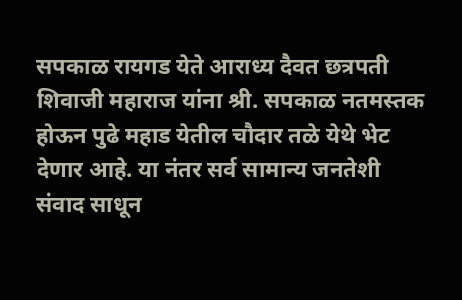सपकाळ रायगड येते आराध्य दैवत छत्रपती शिवाजी महाराज यांना श्री. सपकाळ नतमस्तक होऊन पुढे महाड येतील चौदार तळे येथे भेट देणार आहे. या नंतर सर्व सामान्य जनतेशी संवाद साधून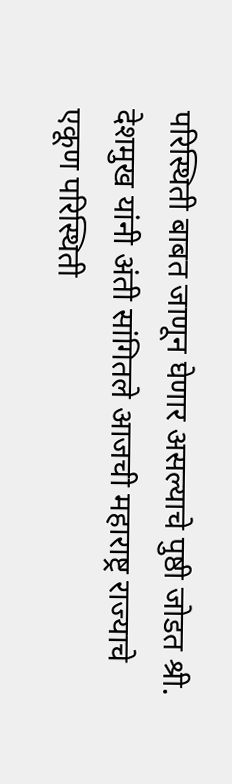परिस्थिती बाबत जाणून घेणार असल्याचे पुष्ठी जोडत श्री. देशमुख यांनी अंती सांगितले आजची महाराष्ट्र राज्याचे एकूण परिस्थिती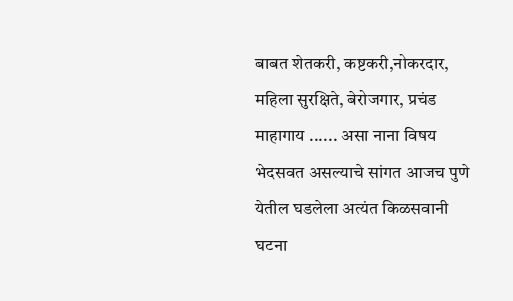बाबत शेतकरी, कष्टकरी,नोकरदार, महिला सुरक्षिते, बेरोजगार, प्रचंड माहागाय ...... असा नाना विषय भेदसवत असल्याचे सांगत आजच पुणे येतील घडलेला अत्यंत किळसवानी घटना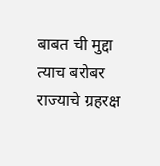बाबत ची मुद्दा त्याच बरोबर राज्याचे ग्रहरक्ष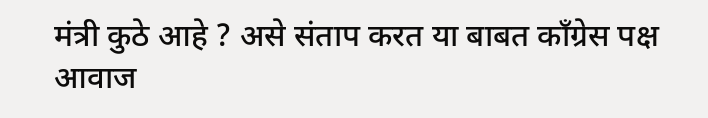मंत्री कुठे आहे ? असे संताप करत या बाबत काँग्रेस पक्ष आवाज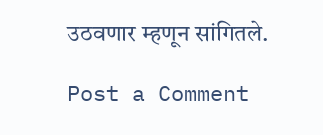उठवणार म्हणून सांगितले.

Post a Comment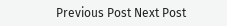Previous Post Next Post